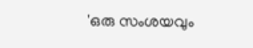'ഒരു സംശയവും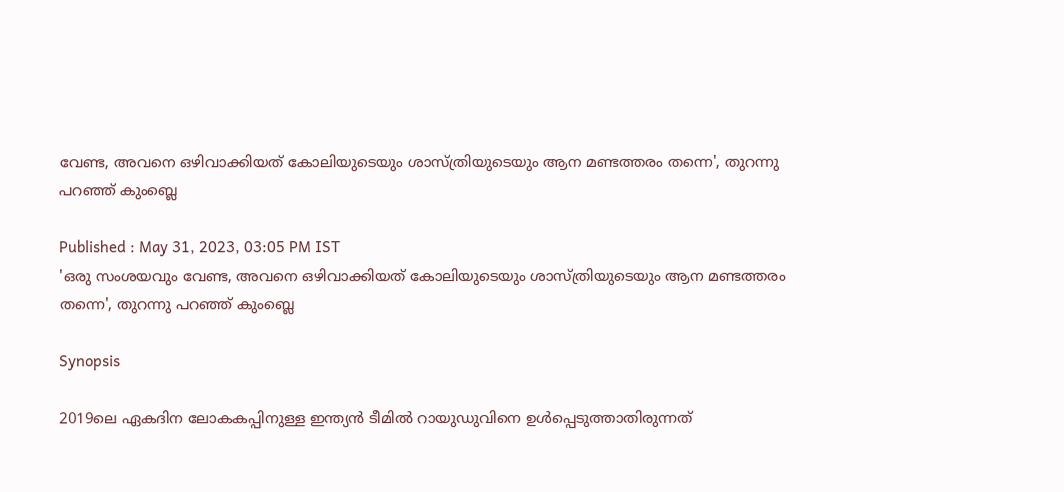വേണ്ട, അവനെ ഒഴിവാക്കിയത് കോലിയുടെയും ശാസ്ത്രിയുടെയും ആന മണ്ടത്തരം തന്നെ', തുറന്നു പറഞ്ഞ് കുംബ്ലെ

Published : May 31, 2023, 03:05 PM IST
'ഒരു സംശയവും വേണ്ട, അവനെ ഒഴിവാക്കിയത് കോലിയുടെയും ശാസ്ത്രിയുടെയും ആന മണ്ടത്തരം തന്നെ', തുറന്നു പറഞ്ഞ് കുംബ്ലെ

Synopsis

2019ലെ ഏകദിന ലോകകപ്പിനുള്ള ഇന്ത്യന്‍ ടീമില്‍ റായുഡുവിനെ ഉള്‍പ്പെടുത്താതിരുന്നത്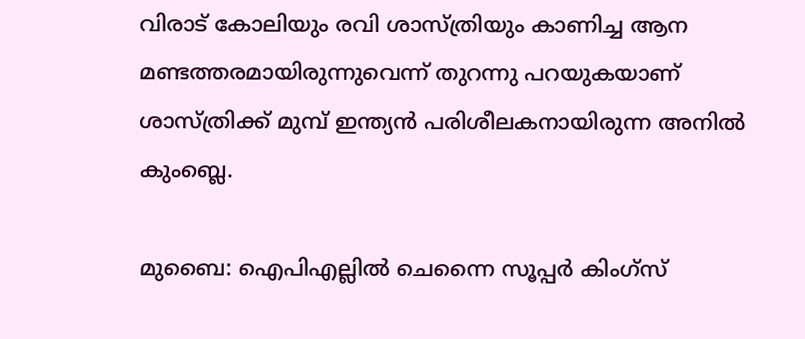വിരാട് കോലിയും രവി ശാസ്ത്രിയും കാണിച്ച ആന മണ്ടത്തരമായിരുന്നുവെന്ന് തുറന്നു പറയുകയാണ് ശാസ്ത്രിക്ക് മുമ്പ് ഇന്ത്യന്‍ പരിശീലകനായിരുന്ന അനില്‍ കുംബ്ലെ.

മുബൈ: ഐപിഎല്ലില്‍ ചെന്നൈ സൂപ്പര്‍ കിംഗ്സ്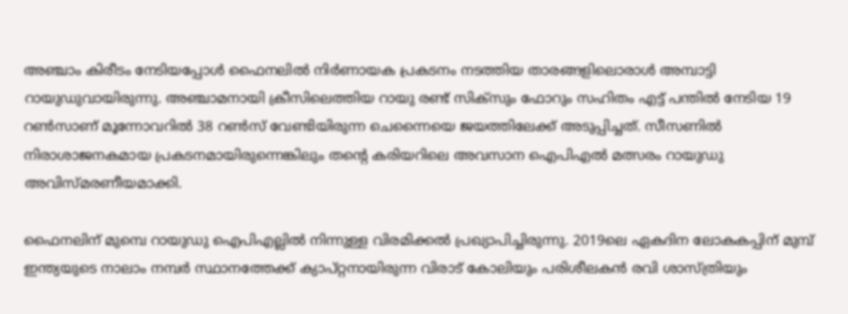അഞ്ചാം കിരീടം നേടിയപ്പോള്‍ ഫൈനലില്‍ നിര്‍ണായക പ്രകടനം നടത്തിയ താരങ്ങളിലൊരാള്‍ അമ്പാട്ടി റായു‍ഡുവായിരുന്നു. അഞ്ചാമനായി ക്രീസിലെത്തിയ റായു രണ്ട് സിക്സും ഫോറും സഹിതം എട്ട് പന്തില്‍ നേടിയ 19 റണ്‍സാണ് മൂന്നോവറില്‍ 38 റണ്‍സ് വേണ്ടിയിരുന്ന ചെന്നൈയെ ജയത്തിലേക്ക് അടുപ്പിച്ചത്. സീസണില്‍ നിരാശാജനകമായ പ്രകടനമായിരുന്നെങ്കിലും തന്‍റെ കരിയറിലെ അവസാന ഐപിഎല്‍ മത്സരം റായുഡു അവിസ്മരണീയമാക്കി.

ഫൈനലിന് മുമ്പെ റായുഡു ഐപിഎല്ലില്‍ നിന്നുള്ള വിരമിക്കല്‍ പ്രഖ്യാപിച്ചിരുന്നു. 2019ലെ ഏകദിന ലോകകപ്പിന് മുമ്പ് ഇന്ത്യയുടെ നാലാം നമ്പര്‍ സ്ഥാനത്തേക്ക് ക്യാപ്റ്റനായിരുന്ന വിരാട് കോലിയും പരിശീലകന്‍ രവി ശാസ്ത്രിയും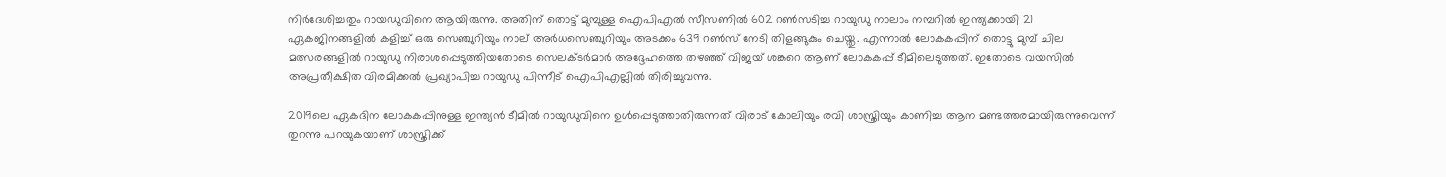നിര്‍ദേശിച്ചതും റായഡുവിനെ ആയിരുന്നു. അതിന് തൊട്ട് മുമ്പുള്ള ഐപിഎല്‍ സീസണില്‍ 602 റണ്‍സടിച്ച റായുഡു നാലാം നമ്പറില്‍ ഇന്ത്യക്കായി 21 ഏകജിനങ്ങളില്‍ കളിച്ച് ഒരു സെഞ്ചുറിയും നാല് അര്‍ധസെഞ്ചുറിയും അടക്കം 639 റണ്‍സ് നേടി തിളങ്ങുകും ചെയ്തു. എന്നാല്‍ ലോകകപ്പിന് തൊട്ടു മുമ്പ് ചില മത്സരങ്ങളില്‍ റായുഡു നിരാശപ്പെടുത്തിയതോടെ സെലക്ടര്‍മാര്‍ അദ്ദേഹത്തെ തഴഞ്ഞ് വിജയ് ശങ്കറെ ആണ് ലോകകപ്പ് ടീമിലെടുത്തത്. ഇതോടെ വയസില്‍ അപ്രതീക്ഷിത വിരമിക്കല്‍ പ്രഖ്യാപിച്ച റായുഡു പിന്നീട് ഐപിഎല്ലില്‍ തിരിച്ചുവന്നു.

2019ലെ ഏകദിന ലോകകപ്പിനുള്ള ഇന്ത്യന്‍ ടീമില്‍ റായുഡുവിനെ ഉള്‍പ്പെടുത്താതിരുന്നത് വിരാട് കോലിയും രവി ശാസ്ത്രിയും കാണിച്ച ആന മണ്ടത്തരമായിരുന്നുവെന്ന് തുറന്നു പറയുകയാണ് ശാസ്ത്രിക്ക്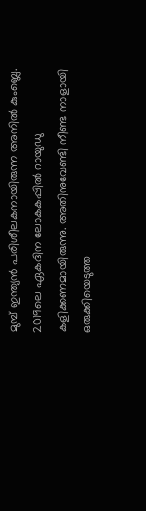മുമ്പ് ഇന്ത്യന്‍ പരിശീലകനായിരുന്ന അനില്‍ കുംബ്ലെ. 2019ലെ ഏകദിന ലോകകപ്പില്‍ റായുഡു കളിക്കണമായിരുന്നു. അതിനുവേണ്ടി നീണ്ട നാളായി ഒരുക്കിയെടുത്ത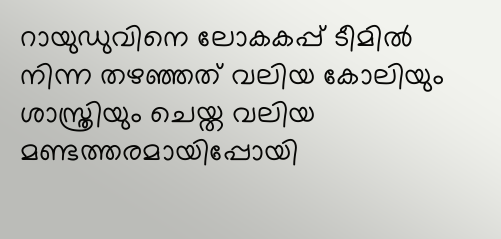റായുഡുവിനെ ലോകകപ്പ് ടീമില്‍ നിന്ന തഴഞ്ഞത് വലിയ കോലിയും ശാസ്ത്രിയും ചെയ്ത വലിയ മണ്ടത്തരമായിപ്പോയി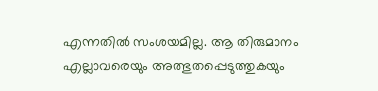എന്നതില്‍ സംശയമില്ല. ആ തിരുമാനം എല്ലാവരെയും അത്ഭുതപ്പെടുത്തുകയും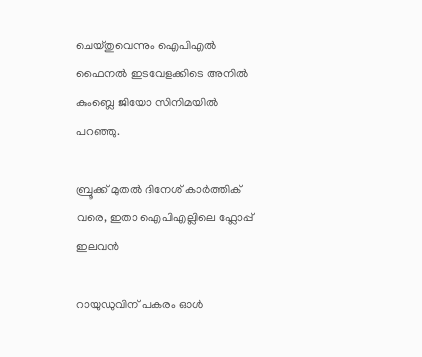ചെയ്തുവെന്നും ഐപിഎല്‍ ഫൈനല്‍ ഇടവേളക്കിടെ അനില്‍ കുംബ്ലെ ജിയോ സിനിമയില്‍ പറഞ്ഞു.

ബ്രൂക്ക് മുതല്‍ ദിനേശ് കാര്‍ത്തിക് വരെ, ഇതാ ഐപിഎല്ലിലെ ഫ്ലോപ്പ് ഇലവന്‍

റായുഡുവിന് പകരം ഓള്‍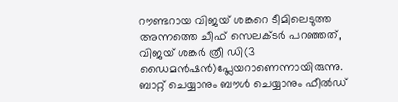റൗണ്ടറായ വിജയ് ശങ്കറെ ടീമിലെടുത്ത അന്നത്തെ ചീഫ് സെലക്ടര്‍ പറഞ്ഞത്, വിജയ് ശങ്കര്‍ ത്രീ ഡി(3 ഡൈമന്‍ഷന്‍)പ്ലേയറാണെന്നായിരുന്നു. ബാറ്റ് ചെയ്യാനും ബൗള്‍ ചെയ്യാനും ഫീല്‍ഡ്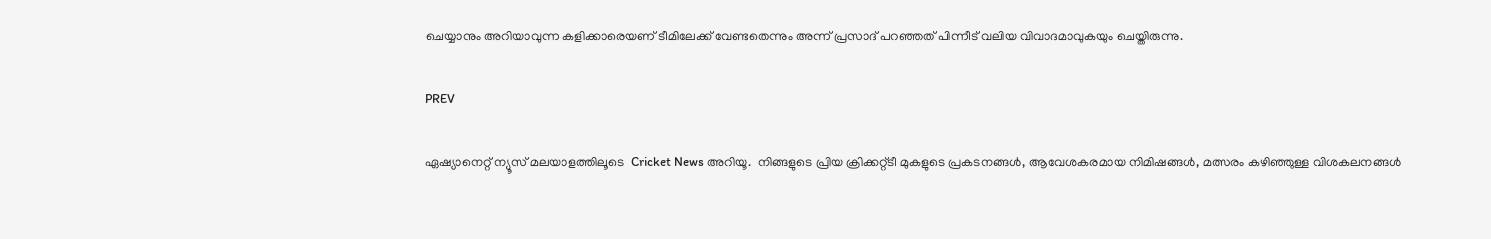ചെയ്യാനും അറിയാവുന്ന കളിക്കാരെയണ് ടീമിലേക്ക് വേണ്ടതെന്നും അന്ന് പ്രസാദ് പറഞ്ഞത് പിന്നീട് വലിയ വിവാദമാവുകയും ചെയ്തിരുന്നു.

PREV

ഏഷ്യാനെറ്റ് ന്യൂസ് മലയാളത്തിലൂടെ  Cricket News അറിയൂ.  നിങ്ങളുടെ പ്രിയ ക്രിക്കറ്റ്ടീ മുകളുടെ പ്രകടനങ്ങൾ, ആവേശകരമായ നിമിഷങ്ങൾ, മത്സരം കഴിഞ്ഞുള്ള വിശകലനങ്ങൾ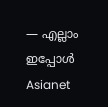— എല്ലാം ഇപ്പോൾ Asianet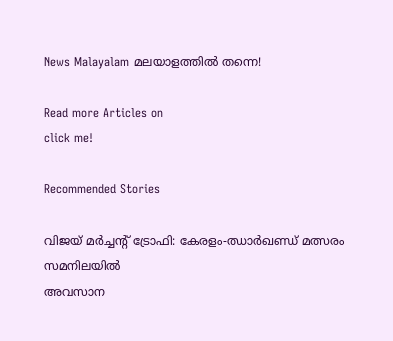News Malayalam മലയാളത്തിൽ തന്നെ!

Read more Articles on
click me!

Recommended Stories

വിജയ് മര്‍ച്ചന്റ് ട്രോഫി: കേരളം-ഝാര്‍ഖണ്ഡ് മത്സരം സമനിലയില്‍
അവസാന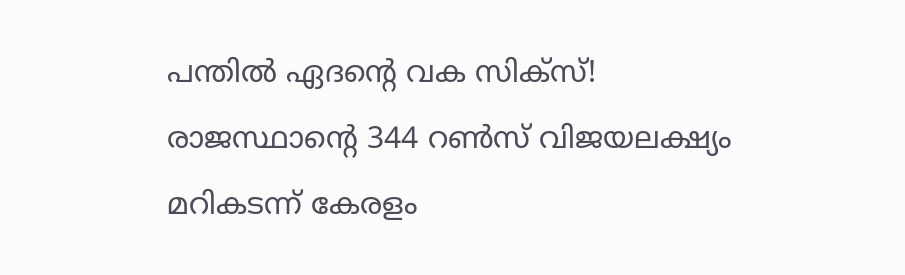പന്തില്‍ ഏദന്റെ വക സിക്‌സ്! രാജസ്ഥാന്റെ 344 റണ്‍സ് വിജയലക്ഷ്യം മറികടന്ന് കേരളം